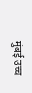मुंबई उच्च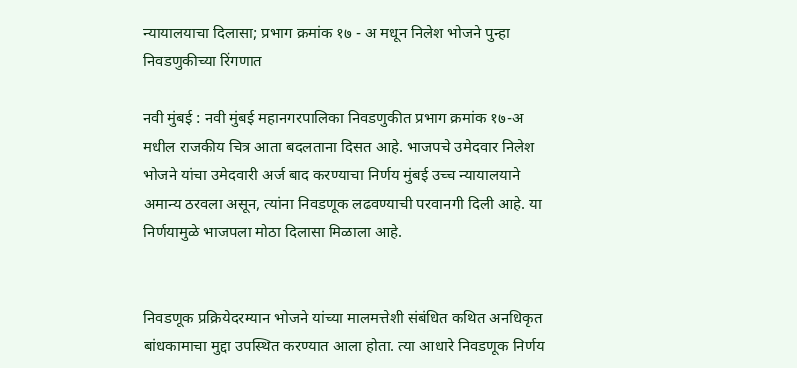न्यायालयाचा दिलासा; प्रभाग क्रमांक १७ - अ मधून निलेश भोजने पुन्हा निवडणुकीच्या रिंगणात

नवी मुंबई : नवी मुंबई महानगरपालिका निवडणुकीत प्रभाग क्रमांक १७-अ मधील राजकीय चित्र आता बदलताना दिसत आहे. भाजपचे उमेदवार निलेश भोजने यांचा उमेदवारी अर्ज बाद करण्याचा निर्णय मुंबई उच्च न्यायालयाने अमान्य ठरवला असून, त्यांना निवडणूक लढवण्याची परवानगी दिली आहे. या निर्णयामुळे भाजपला मोठा दिलासा मिळाला आहे.


निवडणूक प्रक्रियेदरम्यान भोजने यांच्या मालमत्तेशी संबंधित कथित अनधिकृत बांधकामाचा मुद्दा उपस्थित करण्यात आला होता. त्या आधारे निवडणूक निर्णय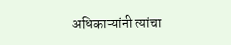अधिकाऱ्यांनी त्यांचा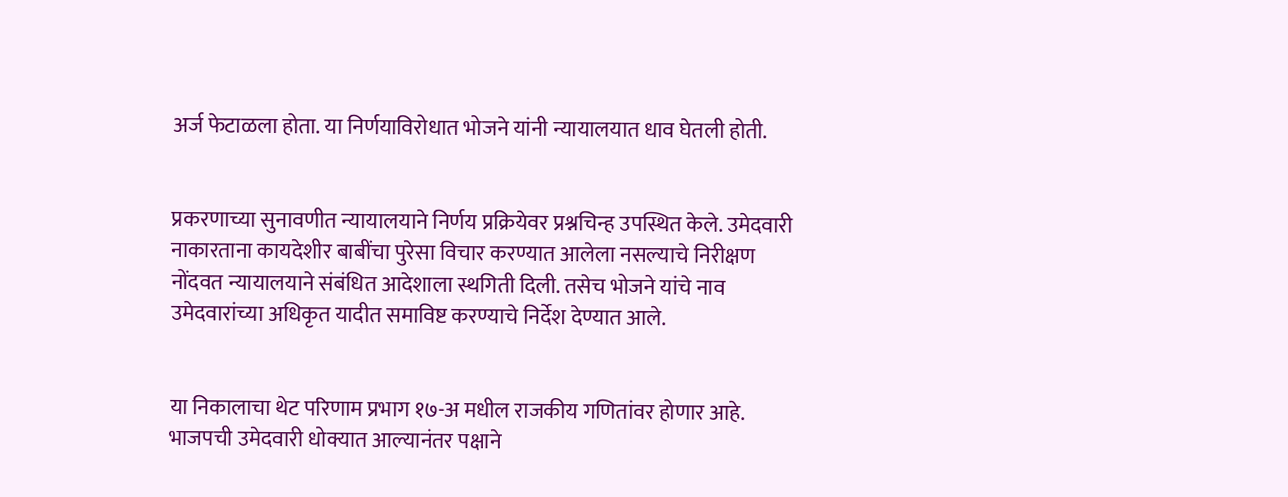अर्ज फेटाळला होता. या निर्णयाविरोधात भोजने यांनी न्यायालयात धाव घेतली होती.


प्रकरणाच्या सुनावणीत न्यायालयाने निर्णय प्रक्रियेवर प्रश्नचिन्ह उपस्थित केले. उमेदवारी नाकारताना कायदेशीर बाबींचा पुरेसा विचार करण्यात आलेला नसल्याचे निरीक्षण नोंदवत न्यायालयाने संबंधित आदेशाला स्थगिती दिली. तसेच भोजने यांचे नाव उमेदवारांच्या अधिकृत यादीत समाविष्ट करण्याचे निर्देश देण्यात आले.


या निकालाचा थेट परिणाम प्रभाग १७-अ मधील राजकीय गणितांवर होणार आहे. भाजपची उमेदवारी धोक्यात आल्यानंतर पक्षाने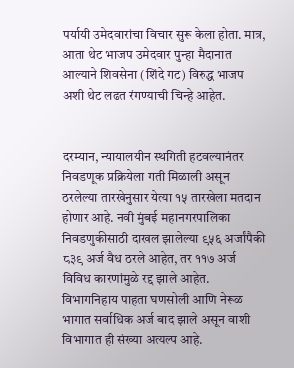पर्यायी उमेदवारांचा विचार सुरू केला होता. मात्र, आता थेट भाजप उमेदवार पुन्हा मैदानात आल्याने शिवसेना (शिंदे गट) विरुद्ध भाजप अशी थेट लढत रंगण्याची चिन्हे आहेत.


दरम्यान, न्यायालयीन स्थगिती हटवल्यानंतर निवडणूक प्रक्रियेला गती मिळाली असून ठरलेल्या तारखेनुसार येत्या १५ तारखेला मतदान होणार आहे. नवी मुंबई महानगरपालिका निवडणुकीसाठी दाखल झालेल्या ९५६ अर्जांपैकी ८३९ अर्ज वैध ठरले आहेत, तर ११७ अर्ज विविध कारणांमुळे रद्द झाले आहेत. विभागनिहाय पाहता घणसोली आणि नेरूळ भागात सर्वाधिक अर्ज बाद झाले असून वाशी विभागात ही संख्या अत्यल्प आहे.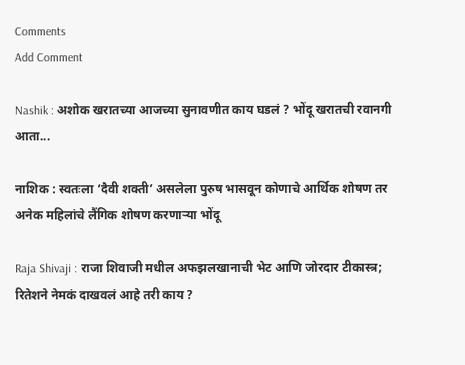Comments
Add Comment

Nashik : अशोक खरातच्या आजच्या सुनावणीत काय घडलं ? भोंदू खरातची रवानगी आता...

नाशिक : स्वतःला ‘दैवी शक्ती’ असलेला पुरुष भासवून कोणाचे आर्थिक शोषण तर अनेक महिलांचे लैंगिक शोषण करणाऱ्या भोंदू

Raja Shivaji : राजा शिवाजी मधील अफझलखानाची भेट आणि जोरदार टीकास्त्र; रितेशने नेमकं दाखवलं आहे तरी काय ?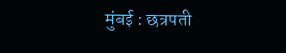मुंबई : छत्रपती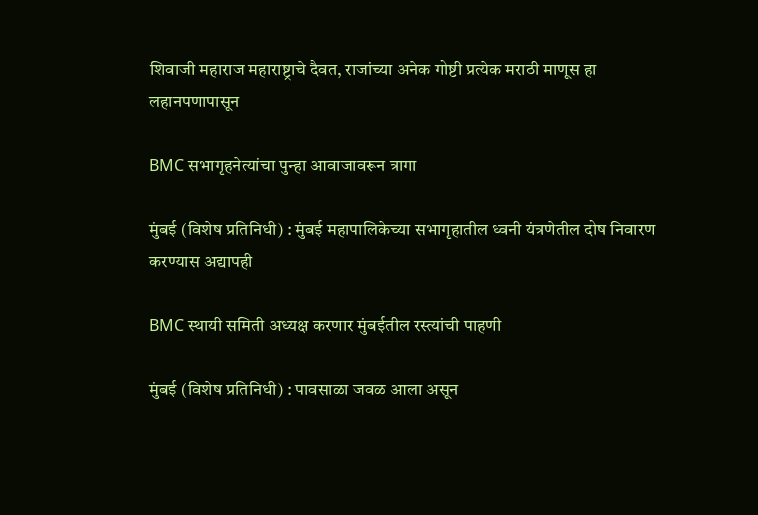शिवाजी महाराज महाराष्ट्राचे दैवत, राजांच्या अनेक गोष्टी प्रत्येक मराठी माणूस हा लहानपणापासून

BMC सभागृहनेत्यांचा पुन्हा आवाजावरून त्रागा

मुंबई (विशेष प्रतिनिधी) : मुंबई महापालिकेच्या सभागृहातील ध्वनी यंत्रणेतील दोष निवारण करण्यास अद्यापही

BMC स्थायी समिती अध्यक्ष करणार मुंबईतील रस्त्यांची पाहणी

मुंबई (विशेष प्रतिनिधी) : पावसाळा जवळ आला असून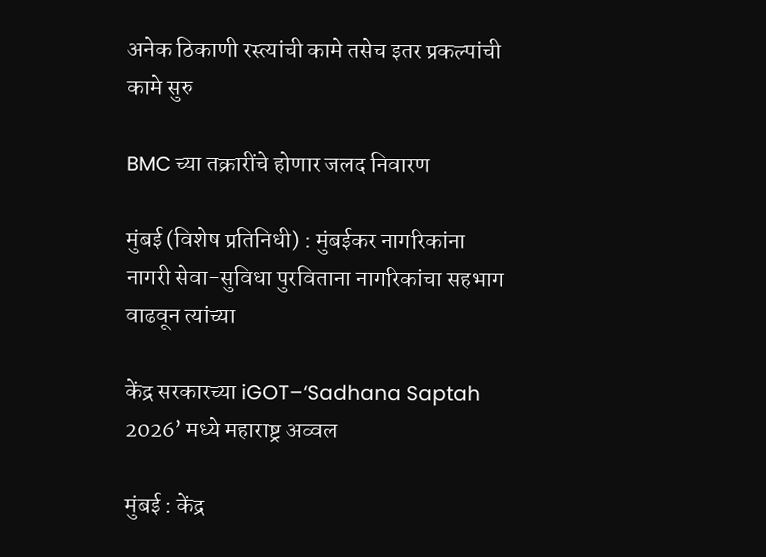अनेक ठिकाणी रस्त्यांची कामे तसेच इतर प्रकल्पांची कामे सुरु

BMC च्या तक्रारींचे होणार जलद निवारण

मुंबई (विशेष प्रतिनिधी) : मुंबईकर नागरिकांना नागरी सेवा-सुविधा पुरविताना नागरिकांचा सहभाग वाढवून त्यांच्या

केंद्र सरकारच्या iGOT–‘Sadhana Saptah 2026’ मध्ये महाराष्ट्र अव्वल

मुंबई : केंद्र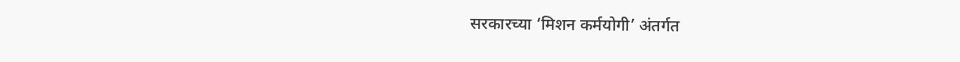सरकारच्या ‘मिशन कर्मयोगी’ अंतर्गत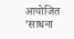आयोजित ‘साधना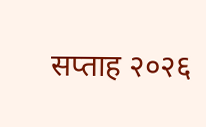सप्ताह २०२६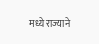मध्ये राज्याने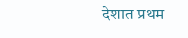देशात प्रथम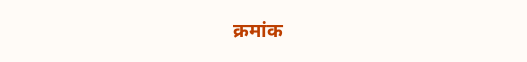क्रमांक